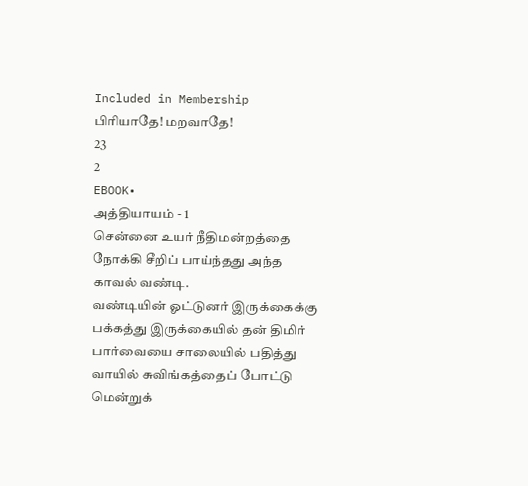Included in Membership
பிரியாதே! மறவாதே!
23
2
EBOOK•
அத்தியாயம் - 1
சென்னை உயர் நீதிமன்றத்தை நோக்கி சீறிப் பாய்ந்தது அந்த காவல் வண்டி.
வண்டியின் ஓட்டுனர் இருக்கைக்கு பக்கத்து இருக்கையில் தன் திமிர் பார்வையை சாலையில் பதித்து வாயில் சுவிங்கத்தைப் போட்டு மென்றுக்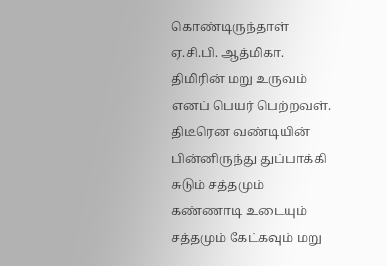கொண்டிருந்தாள் ஏ.சி.பி. ஆத்மிகா.
திமிரின் மறு உருவம் எனப் பெயர் பெற்றவள்.
திடீரென வண்டியின் பின்னிருந்து துப்பாக்கி சுடும் சத்தமும் கண்ணாடி உடையும் சத்தமும் கேட்கவும் மறு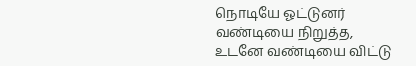நொடியே ஓட்டுனர் வண்டியை நிறுத்த, உடனே வண்டியை விட்டு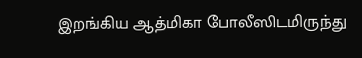இறங்கிய ஆத்மிகா போலீஸிடமிருந்து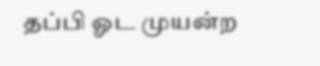தப்பி ஓட முயன்ற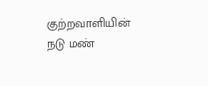குற்றவாளியின் நடு மண்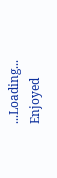...Loading...
Enjoyed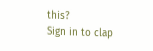this?
Sign in to clap